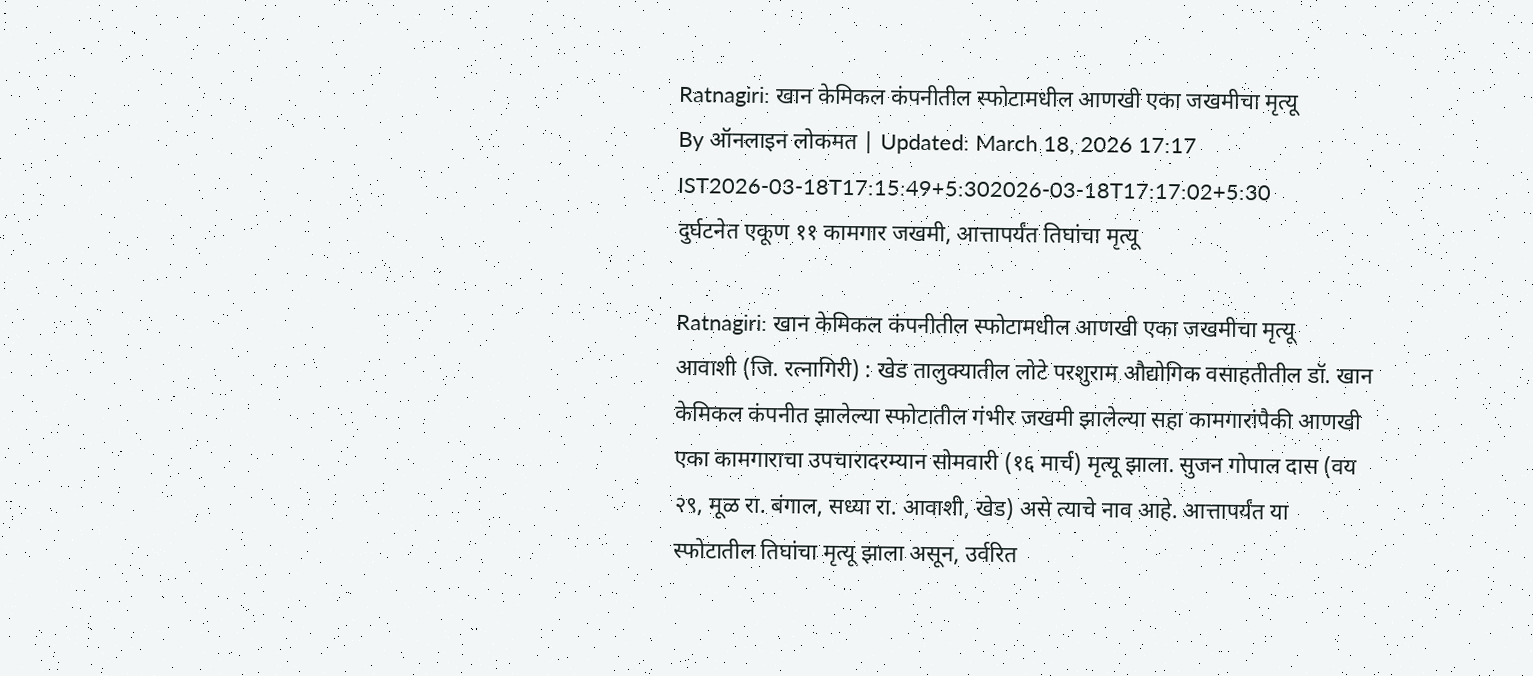Ratnagiri: खान केमिकल कंपनीतील स्फोटामधील आणखी एका जखमीचा मृत्यू
By ऑनलाइन लोकमत | Updated: March 18, 2026 17:17 IST2026-03-18T17:15:49+5:302026-03-18T17:17:02+5:30
दुर्घटनेत एकूण ११ कामगार जखमी, आत्तापर्यंत तिघांचा मृत्यू

Ratnagiri: खान केमिकल कंपनीतील स्फोटामधील आणखी एका जखमीचा मृत्यू
आवाशी (जि. रत्नागिरी) : खेड तालुक्यातील लोटे परशुराम औद्योगिक वसाहतीतील डॉ. खान केमिकल कंपनीत झालेल्या स्फोटातील गंभीर जखमी झालेल्या सहा कामगारांपैकी आणखी एका कामगाराचा उपचारादरम्यान सोमवारी (१६ मार्च) मृत्यू झाला. सुजन गोपाल दास (वय २९, मूळ रा. बंगाल, सध्या रा. आवाशी, खेड) असे त्याचे नाव आहे. आत्तापर्यंत या स्फोटातील तिघांचा मृत्यू झाला असून, उर्वरित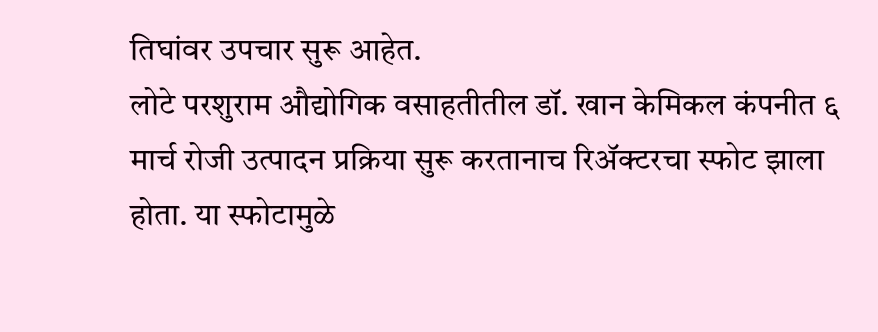तिघांवर उपचार सुरू आहेत.
लोटे परशुराम औद्योगिक वसाहतीतील डॉ. खान केमिकल कंपनीत ६ मार्च रोजी उत्पादन प्रक्रिया सुरू करतानाच रिॲक्टरचा स्फोट झाला होता. या स्फोटामुळे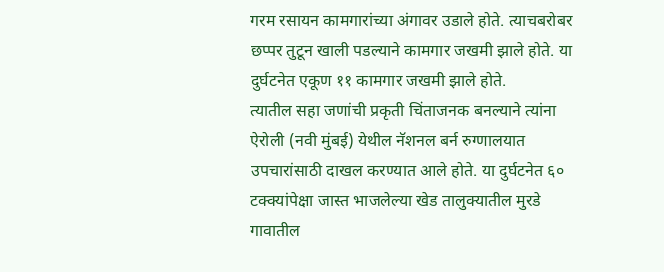गरम रसायन कामगारांच्या अंगावर उडाले होते. त्याचबरोबर छप्पर तुटून खाली पडल्याने कामगार जखमी झाले होते. या दुर्घटनेत एकूण ११ कामगार जखमी झाले होते.
त्यातील सहा जणांची प्रकृती चिंताजनक बनल्याने त्यांना ऐरोली (नवी मुंबई) येथील नॅशनल बर्न रुग्णालयात उपचारांसाठी दाखल करण्यात आले होते. या दुर्घटनेत ६० टक्क्यांपेक्षा जास्त भाजलेल्या खेड तालुक्यातील मुरडे गावातील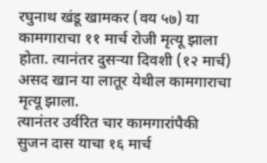रघुनाथ खंडू खामकर (वय ५७) या कामगाराचा ११ मार्च रोजी मृत्यू झाला होता. त्यानंतर दुसऱ्या दिवशी (१२ मार्च) असद खान या लातूर येथील कामगाराचा मृत्यू झाला.
त्यानंतर उर्वरित चार कामगारांपैकी सुजन दास याचा १६ मार्च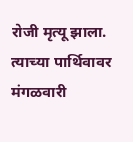रोजी मृत्यू झाला. त्याच्या पार्थिवावर मंगळवारी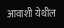आवाशी येथील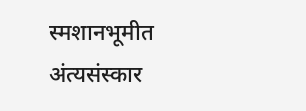स्मशानभूमीत अंत्यसंस्कार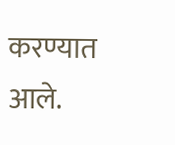करण्यात आले.